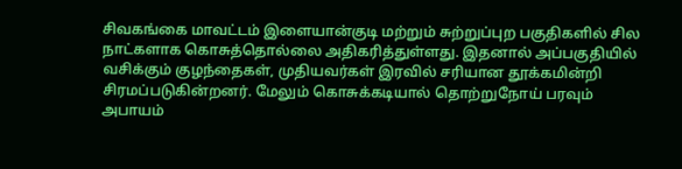சிவகங்கை மாவட்டம் இளையான்குடி மற்றும் சுற்றுப்புற பகுதிகளில் சில நாட்களாக கொசுத்தொல்லை அதிகரித்துள்ளது. இதனால் அப்பகுதியில் வசிக்கும் குழந்தைகள், முதியவர்கள் இரவில் சரியான தூக்கமின்றி சிரமப்படுகின்றனர். மேலும் கொசுக்கடியால் தொற்றுநோய் பரவும் அபாயம்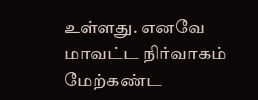உள்ளது. எனவே மாவட்ட நிர்வாகம் மேற்கண்ட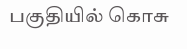பகுதியில் கொசு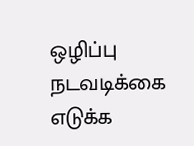ஒழிப்பு நடவடிக்கை எடுக்க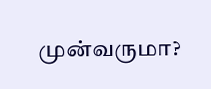முன்வருமா?